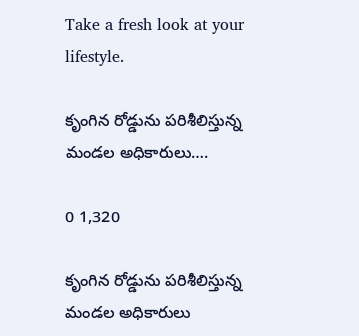Take a fresh look at your lifestyle.

కృంగిన రోడ్డును పరిశీలిస్తున్న మండల అధికారులు….

0 1,320

కృంగిన రోడ్డును పరిశీలిస్తున్న మండల అధికారులు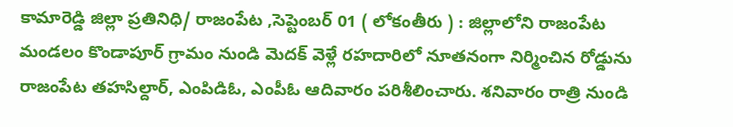కామారెడ్డి జిల్లా ప్రతినిధి/ రాజంపేట ,సెప్టెంబర్ 01 ( లోకంతీరు ) : జిల్లాలోని రాజంపేట మండలం కొండాపూర్ గ్రామం నుండి మెదక్ వెళ్లే రహదారిలో నూతనంగా నిర్మించిన రోడ్డును రాజంపేట తహసిల్దార్, ఎంపిడిఓ, ఎంపీఓ ఆదివారం పరిశీలించారు. శనివారం రాత్రి నుండి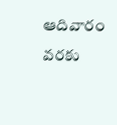ఆదివారం వరకు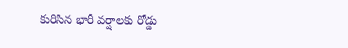కురిసిన భారీ వర్షాలకు రోడ్డు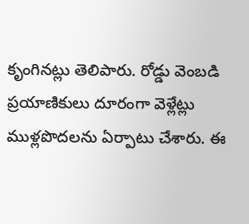కృంగినట్లు తెలిపారు. రోడ్డు వెంబడి ప్రయాణికులు దూరంగా వెళ్లేట్లు ముళ్లపొదలను ఏర్పాటు చేశారు. ఈ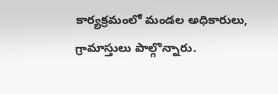కార్యక్రమంలో మండల అధికారులు, గ్రామాస్తులు పాల్గొన్నారు.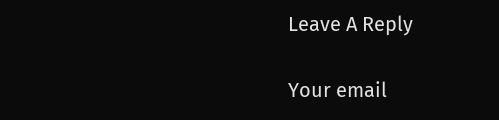Leave A Reply

Your email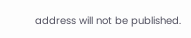address will not be published.